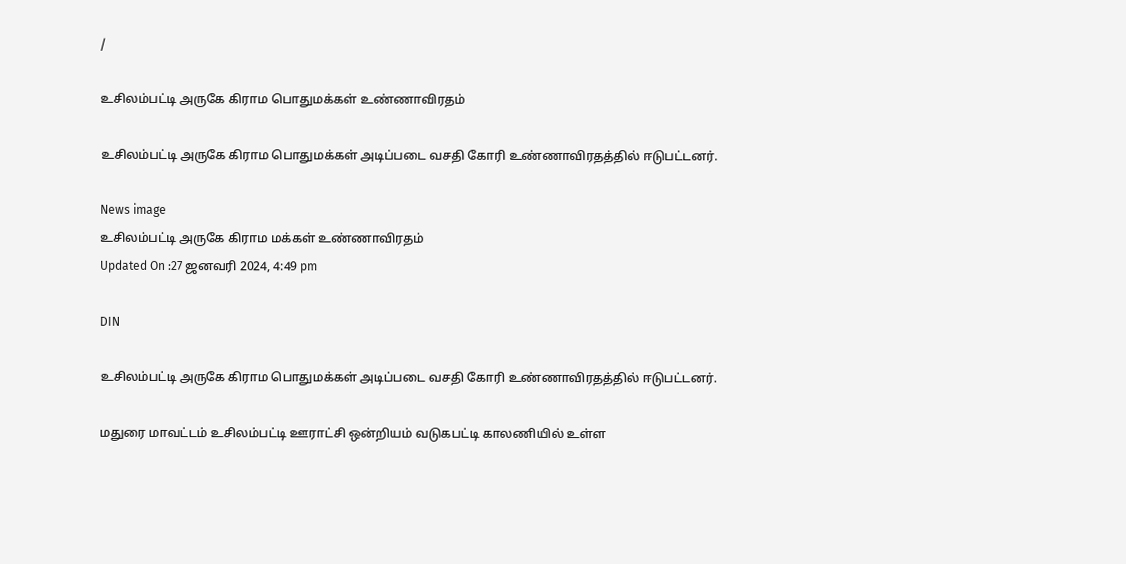/

உசிலம்பட்டி அருகே கிராம பொதுமக்கள் உண்ணாவிரதம்

உசிலம்பட்டி அருகே கிராம பொதுமக்கள் அடிப்படை வசதி கோரி உண்ணாவிரதத்தில் ஈடுபட்டனர்.

News image
உசிலம்பட்டி அருகே கிராம மக்கள் உண்ணாவிரதம்
Updated On :27 ஜனவரி 2024, 4:49 pm

DIN

உசிலம்பட்டி அருகே கிராம பொதுமக்கள் அடிப்படை வசதி கோரி உண்ணாவிரதத்தில் ஈடுபட்டனர்.

மதுரை மாவட்டம் உசிலம்பட்டி ஊராட்சி ஒன்றியம் வடுகபட்டி காலணியில் உள்ள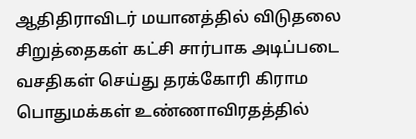ஆதிதிராவிடர் மயானத்தில் விடுதலை சிறுத்தைகள் கட்சி சார்பாக அடிப்படை வசதிகள் செய்து தரக்கோரி கிராம பொதுமக்கள் உண்ணாவிரதத்தில்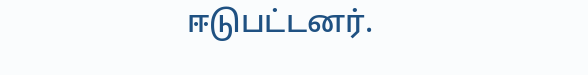ஈடுபட்டனர்.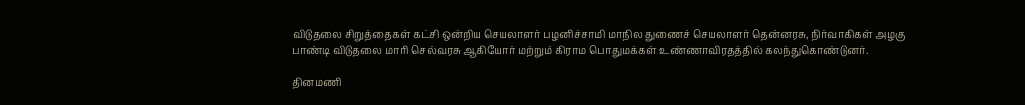விடுதலை சிறுத்தைகள் கட்சி ஒன்றிய செயலாளர் பழனிச்சாமி மாநில துணைச் செயலாளர் தென்னரசு, நிர்வாகிகள் அழகு பாண்டி விடுதலை மாரி செல்வரசு ஆகியோர் மற்றும் கிராம பொதுமக்கள் உண்ணாவிரதத்தில் கலந்துகொண்டுனர்.

தினமணி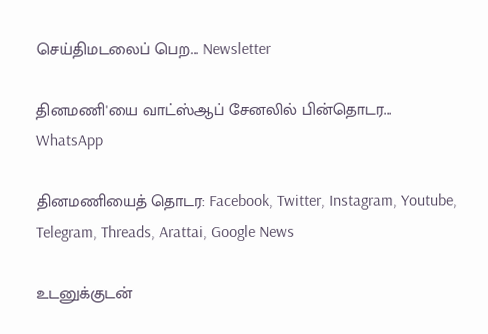செய்திமடலைப் பெற... Newsletter

தினமணி'யை வாட்ஸ்ஆப் சேனலில் பின்தொடர... WhatsApp

தினமணியைத் தொடர: Facebook, Twitter, Instagram, Youtube, Telegram, Threads, Arattai, Google News

உடனுக்குடன்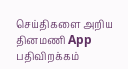செய்திகளை அறிய தினமணி App பதிவிறக்கம்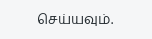செய்யவும்.